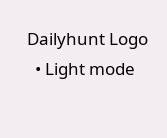Dailyhunt Logo
  • Light mode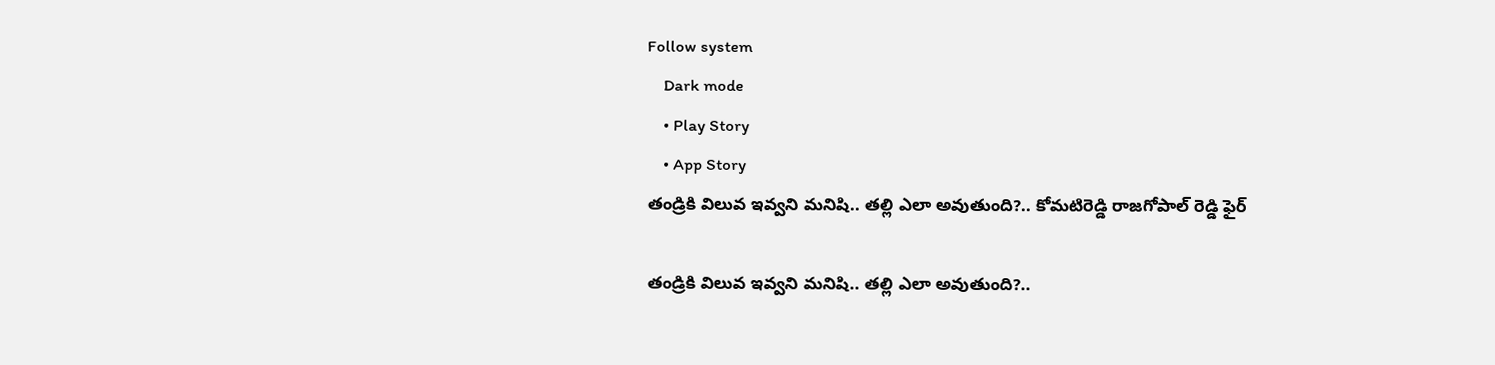Follow system
    Dark mode
    • Play Story
    • App Story
తండ్రికి విలువ ఇవ్వని మనిషి.. తల్లి ఎలా అవుతుంది?.. కోమటిరెడ్డి రాజగోపాల్ రెడ్డి ఫైర్

తండ్రికి విలువ ఇవ్వని మనిషి.. తల్లి ఎలా అవుతుంది?..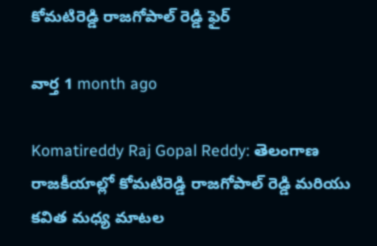కోమటిరెడ్డి రాజగోపాల్ రెడ్డి ఫైర్

వార్త 1 month ago

Komatireddy Raj Gopal Reddy: తెలంగాణ రాజకీయాల్లో కోమటిరెడ్డి రాజగోపాల్ రెడ్డి మరియు కవిత మధ్య మాటల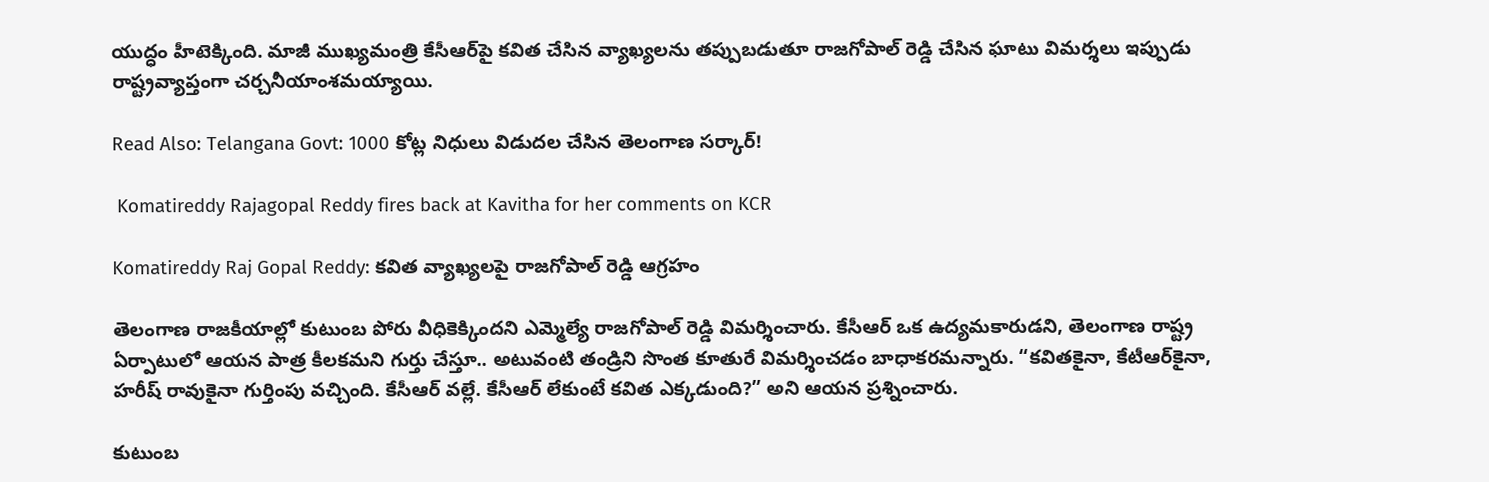యుద్ధం హీటెక్కింది. మాజీ ముఖ్యమంత్రి కేసీఆర్‌పై కవిత చేసిన వ్యాఖ్యలను తప్పుబడుతూ రాజగోపాల్ రెడ్డి చేసిన ఘాటు విమర్శలు ఇప్పుడు రాష్ట్రవ్యాప్తంగా చర్చనీయాంశమయ్యాయి.

Read Also: Telangana Govt: 1000 కోట్ల నిధులు విడుదల చేసిన తెలంగాణ సర్కార్!

 Komatireddy Rajagopal Reddy fires back at Kavitha for her comments on KCR

Komatireddy Raj Gopal Reddy: కవిత వ్యాఖ్యలపై రాజగోపాల్ రెడ్డి ఆగ్రహం

తెలంగాణ రాజకీయాల్లో కుటుంబ పోరు వీధికెక్కిందని ఎమ్మెల్యే రాజగోపాల్ రెడ్డి విమర్శించారు. కేసీఆర్ ఒక ఉద్యమకారుడని, తెలంగాణ రాష్ట్ర ఏర్పాటులో ఆయన పాత్ర కీలకమని గుర్తు చేస్తూ.. అటువంటి తండ్రిని సొంత కూతురే విమర్శించడం బాధాకరమన్నారు. “కవితకైనా, కేటీఆర్‌కైనా, హరీష్ రావుకైనా గుర్తింపు వచ్చింది. కేసీఆర్ వల్లే. కేసీఆర్ లేకుంటే కవిత ఎక్కడుంది?” అని ఆయన ప్రశ్నించారు.

కుటుంబ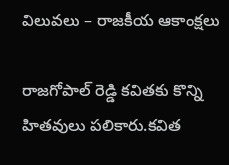విలువలు – రాజకీయ ఆకాంక్షలు

రాజగోపాల్ రెడ్డి కవితకు కొన్ని హితవులు పలికారు.కవిత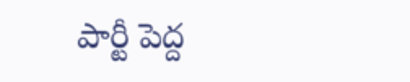పార్టీ పెద్ద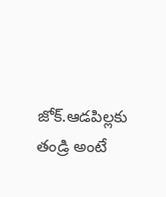జోక్.ఆడపిల్లకు తండ్రి అంటే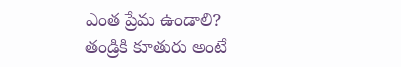ఎంత ప్రేమ ఉండాలి? తండ్రికి కూతురు అంటే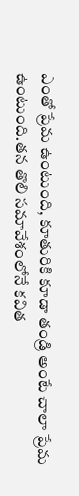ఎంతో ప్రేమ ఉంటుంది, కూతురికి కూడా తండ్రి అంటే చాలా ప్రేమ ఉంటుంది.తన తొలి సమావేశంలోనే కవిత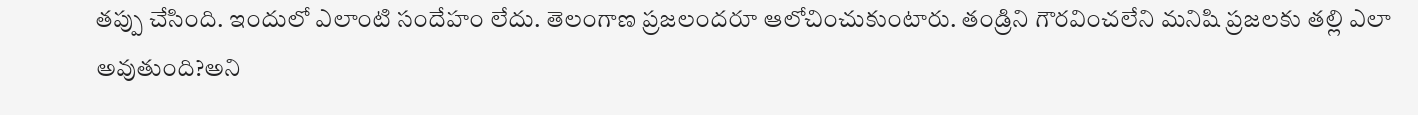తప్పు చేసింది. ఇందులో ఎలాంటి సందేహం లేదు. తెలంగాణ ప్రజలందరూ ఆలోచించుకుంటారు. తండ్రిని గౌరవించలేని మనిషి ప్రజలకు తల్లి ఎలా అవుతుంది?అని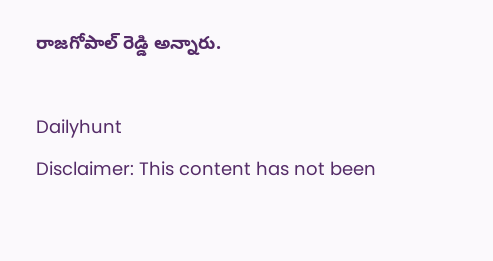రాజగోపాల్ రెడ్డి అన్నారు.

Dailyhunt
Disclaimer: This content has not been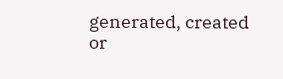generated, created or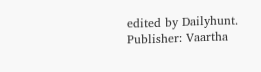edited by Dailyhunt. Publisher: Vaartha